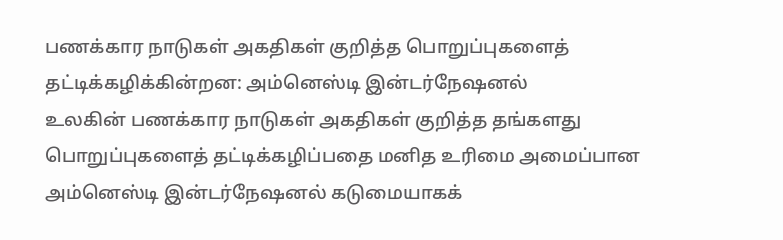பணக்கார நாடுகள் அகதிகள் குறித்த பொறுப்புகளைத் தட்டிக்கழிக்கின்றன: அம்னெஸ்டி இன்டர்நேஷனல்
உலகின் பணக்கார நாடுகள் அகதிகள் குறித்த தங்களது பொறுப்புகளைத் தட்டிக்கழிப்பதை மனித உரிமை அமைப்பான அம்னெஸ்டி இன்டர்நேஷனல் கடுமையாகக்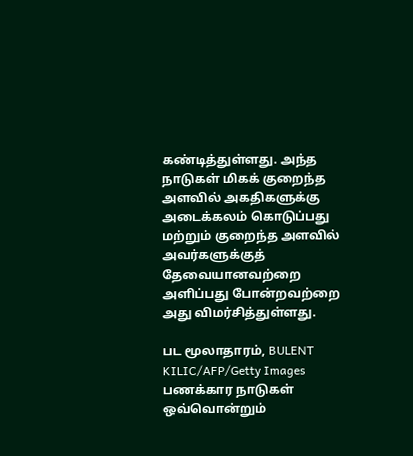கண்டித்துள்ளது. அந்த நாடுகள் மிகக் குறைந்த அளவில் அகதிகளுக்கு அடைக்கலம் கொடுப்பது மற்றும் குறைந்த அளவில் அவர்களுக்குத் தேவையானவற்றை அளிப்பது போன்றவற்றை அது விமர்சித்துள்ளது.

பட மூலாதாரம், BULENT KILIC/AFP/Getty Images
பணக்கார நாடுகள் ஒவ்வொன்றும்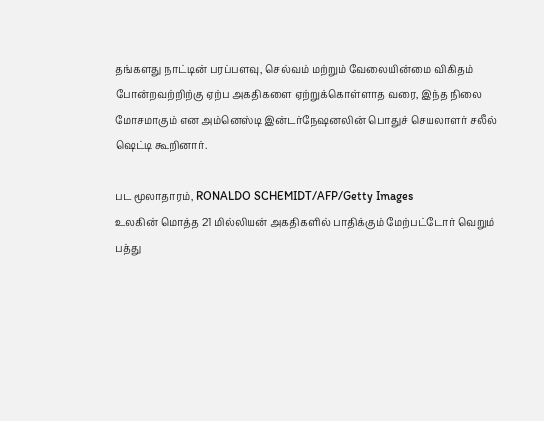தங்களது நாட்டின் பரப்பளவு, செல்வம் மற்றும் வேலையின்மை விகிதம் போன்றவற்றிற்கு ஏற்ப அகதிகளை ஏற்றுக்கொள்ளாத வரை, இந்த நிலை மோசமாகும் என அம்னெஸ்டி இன்டர்நேஷனலின் பொதுச் செயலாளர் சலீல் ஷெட்டி கூறினார்.

பட மூலாதாரம், RONALDO SCHEMIDT/AFP/Getty Images
உலகின் மொத்த 21 மில்லியன் அகதிகளில் பாதிக்கும் மேற்பட்டோர் வெறும் பத்து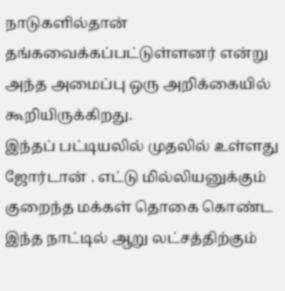நாடுகளில்தான் தங்கவைக்கப்பட்டுள்ளனர் என்று அந்த அமைப்பு ஒரு அறிக்கையில் கூறியிருக்கிறது.
இந்தப் பட்டியலில் முதலில் உள்ளது ஜோர்டான் . எட்டு மில்லியனுக்கும் குறைந்த மக்கள் தொகை கொண்ட இந்த நாட்டில் ஆறு லட்சத்திற்கும்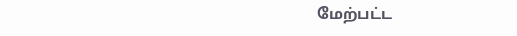மேற்பட்ட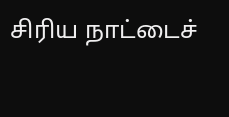சிரிய நாட்டைச்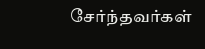சேர்ந்தவர்கள்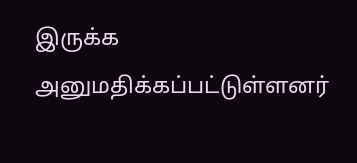இருக்க அனுமதிக்கப்பட்டுள்ளனர்